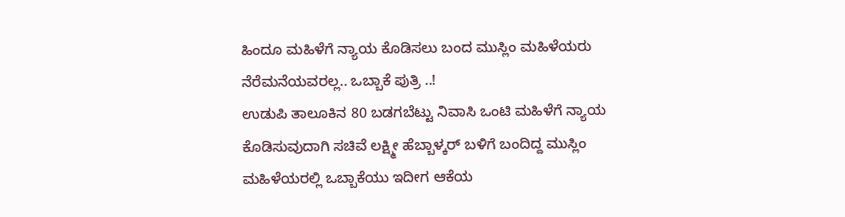ಹಿಂದೂ ಮಹಿಳೆಗೆ ನ್ಯಾಯ ಕೊಡಿಸಲು ಬಂದ ಮುಸ್ಲಿಂ ಮಹಿಳೆಯರು ನೆರೆಮನೆಯವರಲ್ಲ.. ಒಬ್ಬಾಕೆ ಪುತ್ರಿ ..!
ಉಡುಪಿ ತಾಲೂಕಿನ 80 ಬಡಗಬೆಟ್ಟು ನಿವಾಸಿ ಒಂಟಿ ಮಹಿಳೆಗೆ ನ್ಯಾಯ ಕೊಡಿಸುವುದಾಗಿ ಸಚಿವೆ ಲಕ್ಷ್ಮೀ ಹೆಬ್ಬಾಳ್ಕರ್ ಬಳಿಗೆ ಬಂದಿದ್ದ ಮುಸ್ಲಿಂ ಮಹಿಳೆಯರಲ್ಲಿ ಒಬ್ಬಾಕೆಯು ಇದೀಗ ಆಕೆಯ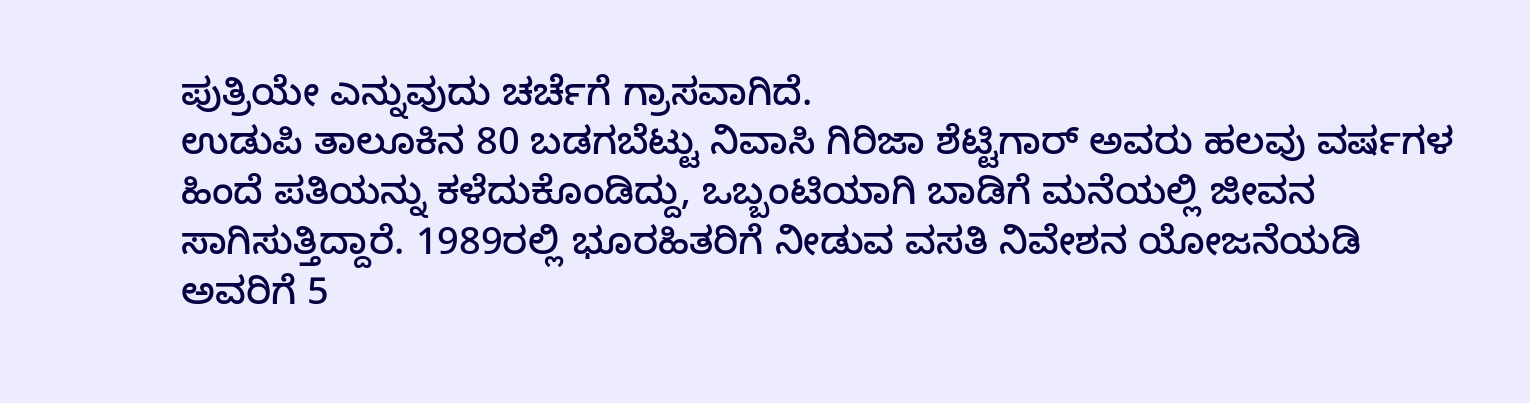ಪುತ್ರಿಯೇ ಎನ್ನುವುದು ಚರ್ಚೆಗೆ ಗ್ರಾಸವಾಗಿದೆ.
ಉಡುಪಿ ತಾಲೂಕಿನ 80 ಬಡಗಬೆಟ್ಟು ನಿವಾಸಿ ಗಿರಿಜಾ ಶೆಟ್ಟಿಗಾರ್ ಅವರು ಹಲವು ವರ್ಷಗಳ ಹಿಂದೆ ಪತಿಯನ್ನು ಕಳೆದುಕೊಂಡಿದ್ದು, ಒಬ್ಬಂಟಿಯಾಗಿ ಬಾಡಿಗೆ ಮನೆಯಲ್ಲಿ ಜೀವನ ಸಾಗಿಸುತ್ತಿದ್ದಾರೆ. 1989ರಲ್ಲಿ ಭೂರಹಿತರಿಗೆ ನೀಡುವ ವಸತಿ ನಿವೇಶನ ಯೋಜನೆಯಡಿ ಅವರಿಗೆ 5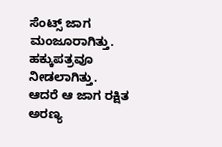ಸೆಂಟ್ಸ್ ಜಾಗ ಮಂಜೂರಾಗಿತ್ತು. ಹಕ್ಕುಪತ್ರವೂ ನೀಡಲಾಗಿತ್ತು.
ಆದರೆ ಆ ಜಾಗ ರಕ್ಷಿತ ಅರಣ್ಯ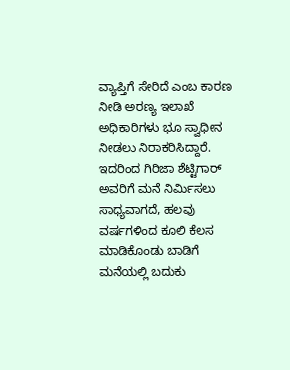ವ್ಯಾಪ್ತಿಗೆ ಸೇರಿದೆ ಎಂಬ ಕಾರಣ ನೀಡಿ ಅರಣ್ಯ ಇಲಾಖೆ ಅಧಿಕಾರಿಗಳು ಭೂ ಸ್ವಾಧೀನ ನೀಡಲು ನಿರಾಕರಿಸಿದ್ದಾರೆ. ಇದರಿಂದ ಗಿರಿಜಾ ಶೆಟ್ಟಿಗಾರ್ ಅವರಿಗೆ ಮನೆ ನಿರ್ಮಿಸಲು ಸಾಧ್ಯವಾಗದೆ, ಹಲವು ವರ್ಷಗಳಿಂದ ಕೂಲಿ ಕೆಲಸ ಮಾಡಿಕೊಂಡು ಬಾಡಿಗೆ ಮನೆಯಲ್ಲಿ ಬದುಕು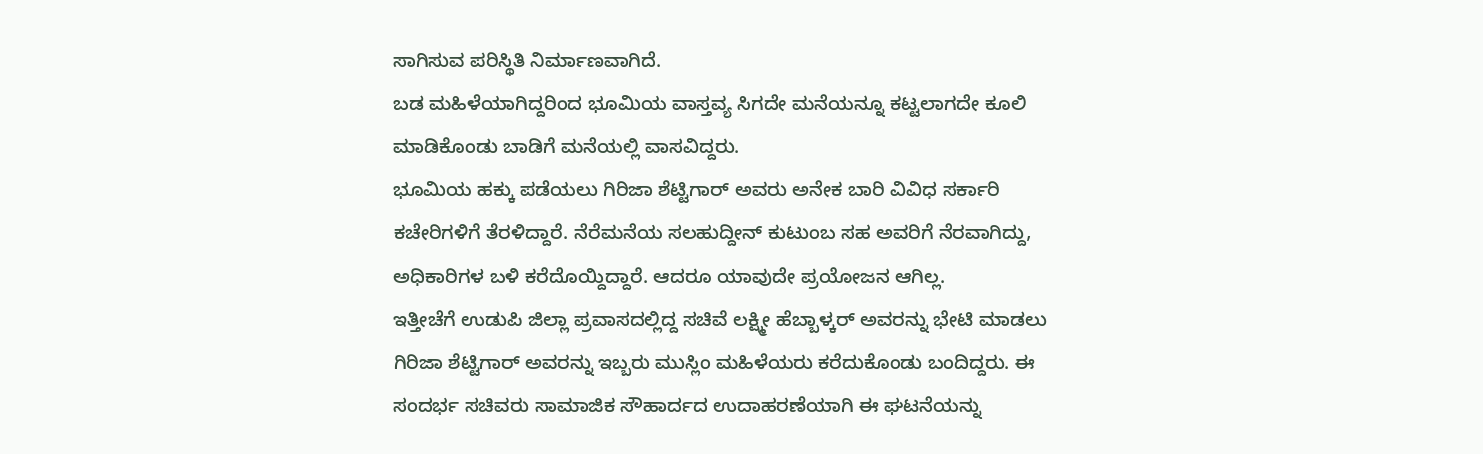ಸಾಗಿಸುವ ಪರಿಸ್ಥಿತಿ ನಿರ್ಮಾಣವಾಗಿದೆ.
ಬಡ ಮಹಿಳೆಯಾಗಿದ್ದರಿಂದ ಭೂಮಿಯ ವಾಸ್ತವ್ಯ ಸಿಗದೇ ಮನೆಯನ್ನೂ ಕಟ್ಟಲಾಗದೇ ಕೂಲಿ ಮಾಡಿಕೊಂಡು ಬಾಡಿಗೆ ಮನೆಯಲ್ಲಿ ವಾಸವಿದ್ದರು.
ಭೂಮಿಯ ಹಕ್ಕು ಪಡೆಯಲು ಗಿರಿಜಾ ಶೆಟ್ಟಿಗಾರ್ ಅವರು ಅನೇಕ ಬಾರಿ ವಿವಿಧ ಸರ್ಕಾರಿ ಕಚೇರಿಗಳಿಗೆ ತೆರಳಿದ್ದಾರೆ. ನೆರೆಮನೆಯ ಸಲಹುದ್ದೀನ್ ಕುಟುಂಬ ಸಹ ಅವರಿಗೆ ನೆರವಾಗಿದ್ದು, ಅಧಿಕಾರಿಗಳ ಬಳಿ ಕರೆದೊಯ್ದಿದ್ದಾರೆ. ಆದರೂ ಯಾವುದೇ ಪ್ರಯೋಜನ ಆಗಿಲ್ಲ.
ಇತ್ತೀಚೆಗೆ ಉಡುಪಿ ಜಿಲ್ಲಾ ಪ್ರವಾಸದಲ್ಲಿದ್ದ ಸಚಿವೆ ಲಕ್ಷ್ಮೀ ಹೆಬ್ಬಾಳ್ಕರ್ ಅವರನ್ನು ಭೇಟಿ ಮಾಡಲು ಗಿರಿಜಾ ಶೆಟ್ಟಿಗಾರ್ ಅವರನ್ನು ಇಬ್ಬರು ಮುಸ್ಲಿಂ ಮಹಿಳೆಯರು ಕರೆದುಕೊಂಡು ಬಂದಿದ್ದರು. ಈ ಸಂದರ್ಭ ಸಚಿವರು ಸಾಮಾಜಿಕ ಸೌಹಾರ್ದದ ಉದಾಹರಣೆಯಾಗಿ ಈ ಘಟನೆಯನ್ನು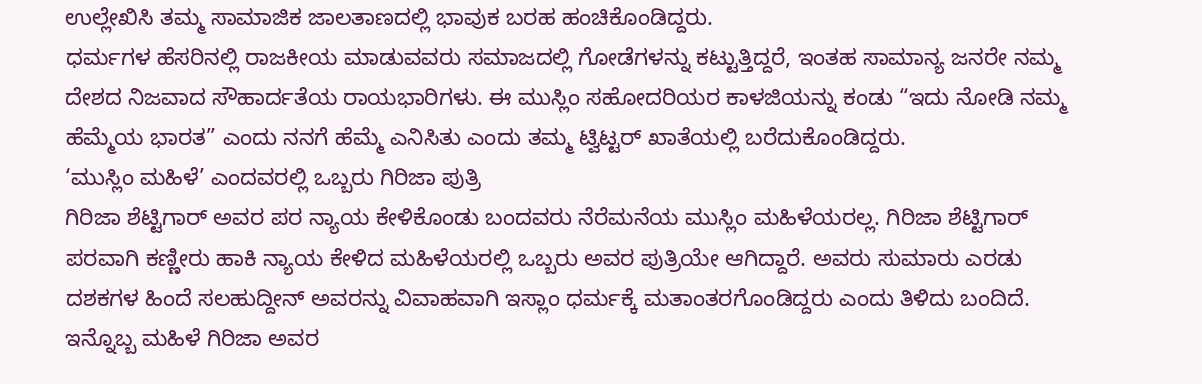ಉಲ್ಲೇಖಿಸಿ ತಮ್ಮ ಸಾಮಾಜಿಕ ಜಾಲತಾಣದಲ್ಲಿ ಭಾವುಕ ಬರಹ ಹಂಚಿಕೊಂಡಿದ್ದರು.
ಧರ್ಮಗಳ ಹೆಸರಿನಲ್ಲಿ ರಾಜಕೀಯ ಮಾಡುವವರು ಸಮಾಜದಲ್ಲಿ ಗೋಡೆಗಳನ್ನು ಕಟ್ಟುತ್ತಿದ್ದರೆ, ಇಂತಹ ಸಾಮಾನ್ಯ ಜನರೇ ನಮ್ಮ ದೇಶದ ನಿಜವಾದ ಸೌಹಾರ್ದತೆಯ ರಾಯಭಾರಿಗಳು. ಈ ಮುಸ್ಲಿಂ ಸಹೋದರಿಯರ ಕಾಳಜಿಯನ್ನು ಕಂಡು “ಇದು ನೋಡಿ ನಮ್ಮ ಹೆಮ್ಮೆಯ ಭಾರತ” ಎಂದು ನನಗೆ ಹೆಮ್ಮೆ ಎನಿಸಿತು ಎಂದು ತಮ್ಮ ಟ್ವಿಟ್ಟರ್ ಖಾತೆಯಲ್ಲಿ ಬರೆದುಕೊಂಡಿದ್ದರು.
‘ಮುಸ್ಲಿಂ ಮಹಿಳೆ’ ಎಂದವರಲ್ಲಿ ಒಬ್ಬರು ಗಿರಿಜಾ ಪುತ್ರಿ
ಗಿರಿಜಾ ಶೆಟ್ಟಿಗಾರ್ ಅವರ ಪರ ನ್ಯಾಯ ಕೇಳಿಕೊಂಡು ಬಂದವರು ನೆರೆಮನೆಯ ಮುಸ್ಲಿಂ ಮಹಿಳೆಯರಲ್ಲ. ಗಿರಿಜಾ ಶೆಟ್ಟಿಗಾರ್ ಪರವಾಗಿ ಕಣ್ಣೀರು ಹಾಕಿ ನ್ಯಾಯ ಕೇಳಿದ ಮಹಿಳೆಯರಲ್ಲಿ ಒಬ್ಬರು ಅವರ ಪುತ್ರಿಯೇ ಆಗಿದ್ದಾರೆ. ಅವರು ಸುಮಾರು ಎರಡು ದಶಕಗಳ ಹಿಂದೆ ಸಲಹುದ್ದೀನ್ ಅವರನ್ನು ವಿವಾಹವಾಗಿ ಇಸ್ಲಾಂ ಧರ್ಮಕ್ಕೆ ಮತಾಂತರಗೊಂಡಿದ್ದರು ಎಂದು ತಿಳಿದು ಬಂದಿದೆ. ಇನ್ನೊಬ್ಬ ಮಹಿಳೆ ಗಿರಿಜಾ ಅವರ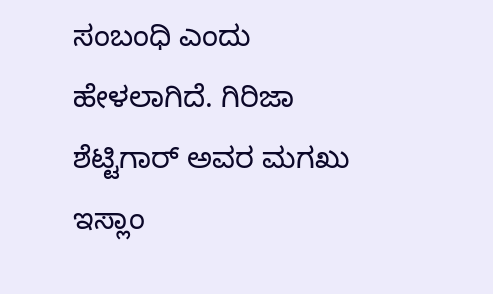ಸಂಬಂಧಿ ಎಂದು ಹೇಳಲಾಗಿದೆ. ಗಿರಿಜಾ ಶೆಟ್ಟಿಗಾರ್ ಅವರ ಮಗಖು ಇಸ್ಲಾಂ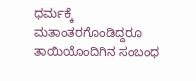ಧರ್ಮಕ್ಕೆ ಮತಾಂತರಗೊಂಡಿದ್ದರೂ ತಾಯಿಯೊಂದಿಗಿನ ಸಂಬಂಧ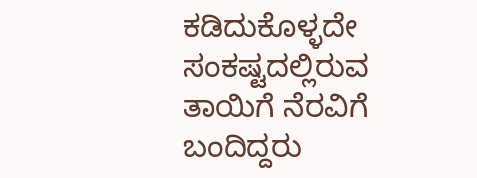ಕಡಿದುಕೊಳ್ಳದೇ ಸಂಕಷ್ಟದಲ್ಲಿರುವ ತಾಯಿಗೆ ನೆರವಿಗೆ ಬಂದಿದ್ದರು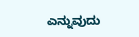ಎನ್ನುವುದು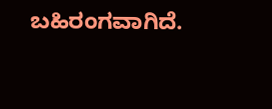ಬಹಿರಂಗವಾಗಿದೆ.